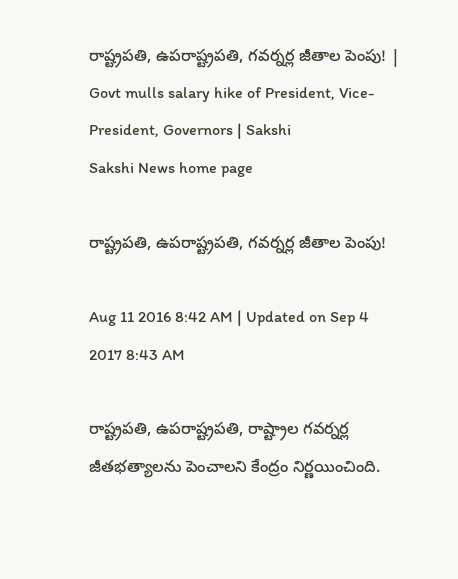రాష్ట్రపతి, ఉపరాష్ట్రపతి, గవర్నర్ల జీతాల పెంపు! | Govt mulls salary hike of President, Vice-President, Governors | Sakshi
Sakshi News home page

రాష్ట్రపతి, ఉపరాష్ట్రపతి, గవర్నర్ల జీతాల పెంపు!

Aug 11 2016 8:42 AM | Updated on Sep 4 2017 8:43 AM

రాష్ట్రపతి, ఉపరాష్ట్రపతి, రాష్ట్రాల గవర్నర్ల జీతభత్యాలను పెంచాలని కేంద్రం నిర్ణయించింది.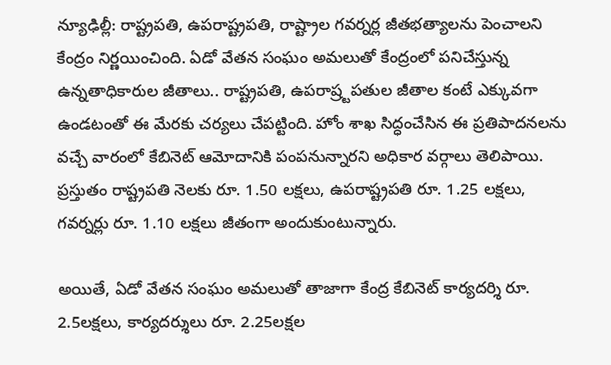న్యూఢిల్లీ: రాష్ట్రపతి, ఉపరాష్ట్రపతి, రాష్ట్రాల గవర్నర్ల జీతభత్యాలను పెంచాలని కేంద్రం నిర్ణయించింది. ఏడో వేతన సంఘం అమలుతో కేంద్రంలో పనిచేస్తున్న ఉన్నతాధికారుల జీతాలు.. రాష్ట్రపతి, ఉపరాష్ర్టపతుల జీతాల కంటే ఎక్కువగా ఉండటంతో ఈ మేరకు చర్యలు చేపట్టింది. హోం శాఖ సిద్ధంచేసిన ఈ ప్రతిపాదనలను వచ్చే వారంలో కేబినెట్ ఆమోదానికి పంపనున్నారని అధికార వర్గాలు తెలిపాయి. ప్రస్తుతం రాష్ట్రపతి నెలకు రూ. 1.50 లక్షలు, ఉపరాష్ట్రపతి రూ. 1.25 లక్షలు, గవర్నర్లు రూ. 1.10 లక్షలు జీతంగా అందుకుంటున్నారు.

అయితే, ఏడో వేతన సంఘం అమలుతో తాజాగా కేంద్ర కేబినెట్ కార్యదర్శి రూ. 2.5లక్షలు, కార్యదర్శులు రూ. 2.25లక్షల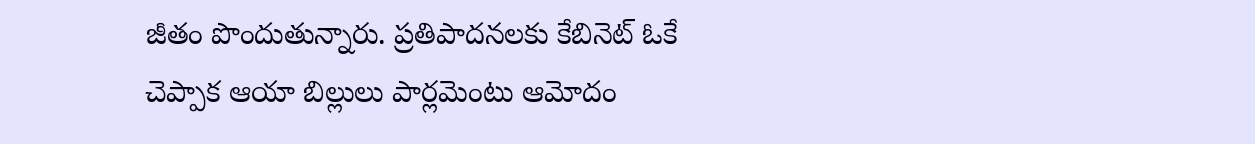జీతం పొందుతున్నారు. ప్రతిపాదనలకు కేబినెట్ ఓకే చెప్పాక ఆయా బిల్లులు పార్లమెంటు ఆమోదం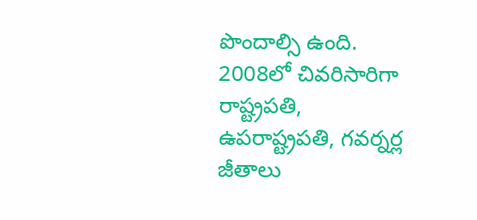పొందాల్సి ఉంది. 2008లో చివరిసారిగా రాష్ట్రపతి, ఉపరాష్ట్రపతి, గవర్నర్ల జీతాలు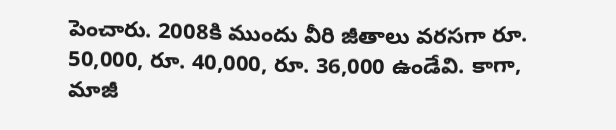పెంచారు. 2008కి ముందు వీరి జీతాలు వరసగా రూ. 50,000, రూ. 40,000, రూ. 36,000 ఉండేవి. కాగా, మాజీ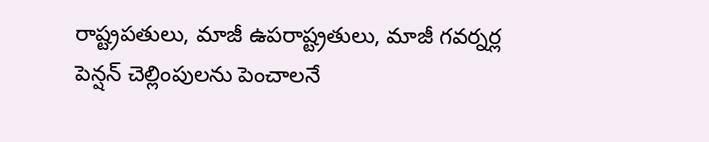రాష్ట్రపతులు, మాజీ ఉపరాష్ట్రతులు, మాజీ గవర్నర్ల పెన్షన్ చెల్లింపులను పెంచాలనే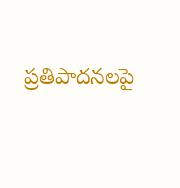ప్రతిపాదనలపై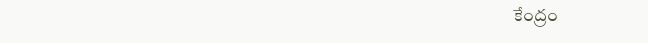కేంద్రం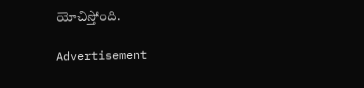యోచిస్తోంది.

Advertisement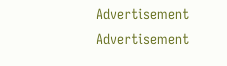Advertisement
Advertisement